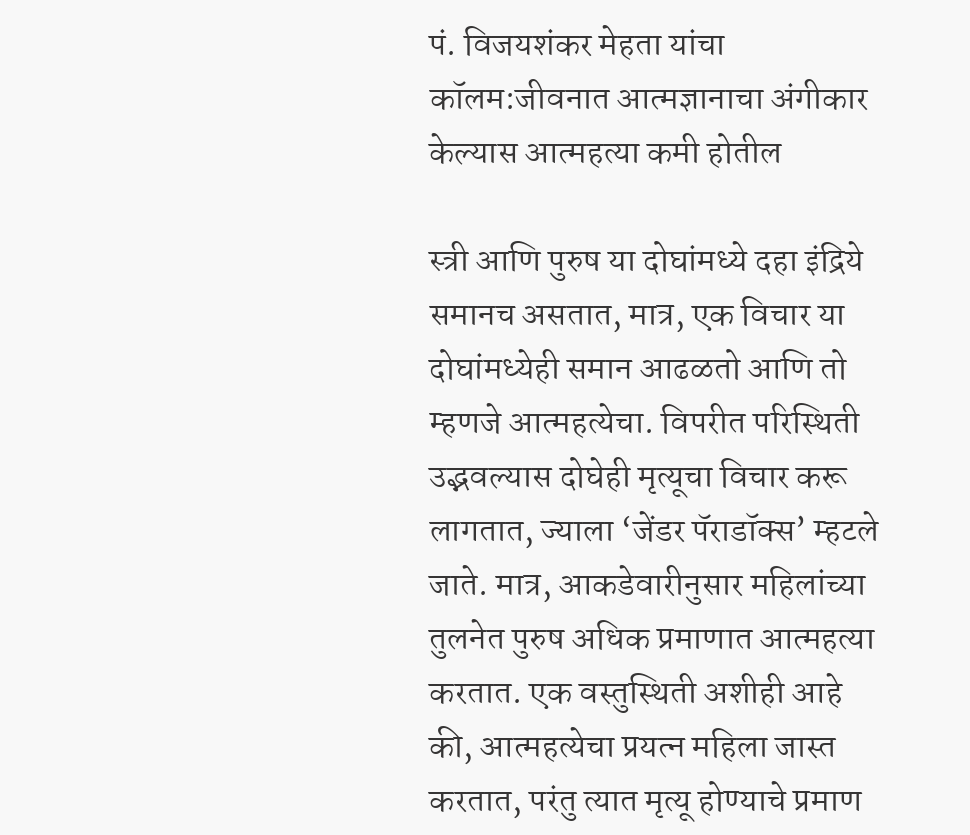पं. विजयशंकर मेहता यांचा कॉलम:जीवनात आत्मज्ञानाचा अंगीकार केल्यास आत्महत्या कमी होतील

स्त्री आणि पुरुष या दोघांमध्ये दहा इंद्रिये समानच असतात, मात्र, एक विचार या दोघांमध्येही समान आढळतो आणि तो म्हणजे आत्महत्येचा. विपरीत परिस्थिती उद्भवल्यास दोघेही मृत्यूचा विचार करू लागतात, ज्याला ‘जेंडर पॅराडॉक्स’ म्हटले जाते. मात्र, आकडेवारीनुसार महिलांच्या तुलनेत पुरुष अधिक प्रमाणात आत्महत्या करतात. एक वस्तुस्थिती अशीही आहे की, आत्महत्येचा प्रयत्न महिला जास्त करतात, परंतु त्यात मृत्यू होण्याचे प्रमाण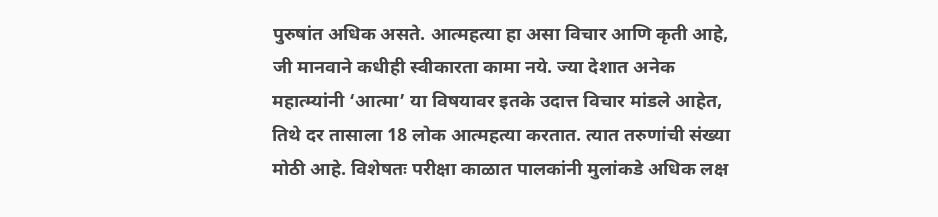पुरुषांत अधिक असते. आत्महत्या हा असा विचार आणि कृती आहे, जी मानवाने कधीही स्वीकारता कामा नये. ज्या देशात अनेक महात्म्यांनी ‘आत्मा’ या विषयावर इतके उदात्त विचार मांडले आहेत, तिथे दर तासाला 18 लोक आत्महत्या करतात. त्यात तरुणांची संख्या मोठी आहे. विशेषतः परीक्षा काळात पालकांनी मुलांकडे अधिक लक्ष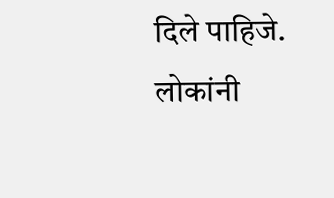दिले पाहिजे. लोकांनी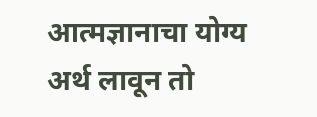आत्मज्ञानाचा योग्य अर्थ लावून तो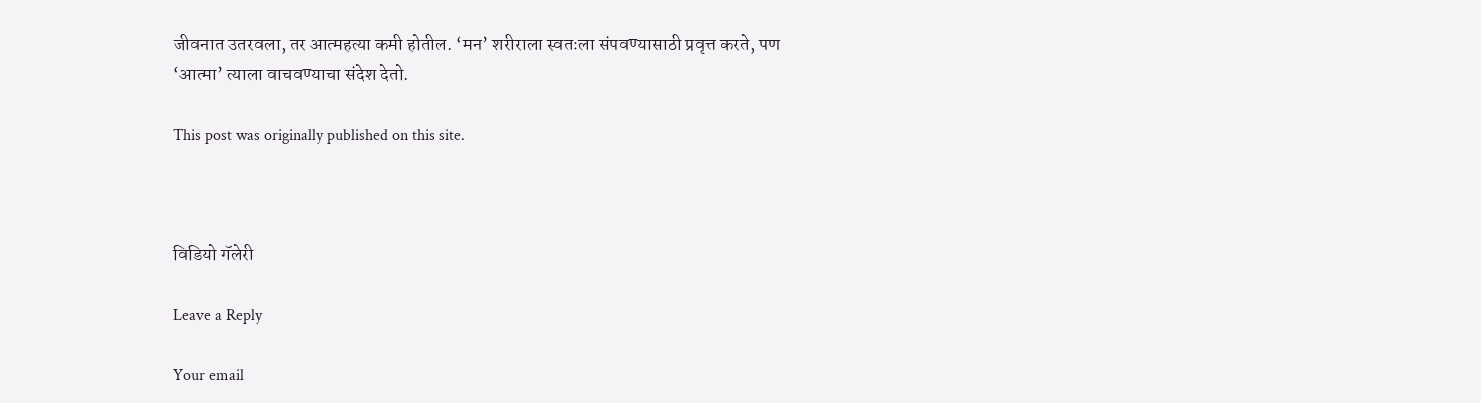जीवनात उतरवला, तर आत्महत्या कमी होतील. ‘मन’ शरीराला स्वतःला संपवण्यासाठी प्रवृत्त करते, पण ‘आत्मा’ त्याला वाचवण्याचा संदेश देतो.

This post was originally published on this site.



विडियो गॅलेरी

Leave a Reply

Your email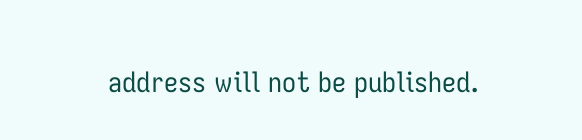address will not be published.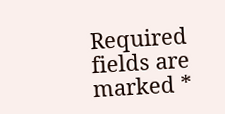Required fields are marked *